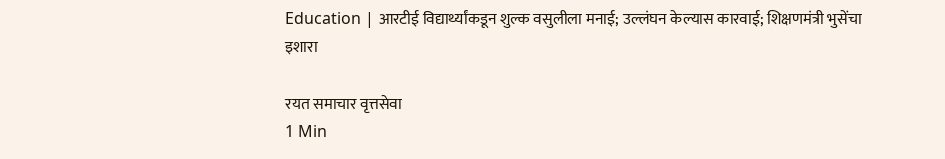Education | आरटीई विद्यार्थ्यांकडून शुल्क वसुलीला मनाई; उल्लंघन केल्यास कारवाई; शिक्षणमंत्री भुसेंचा इशारा

रयत समाचार वृत्तसेवा
1 Min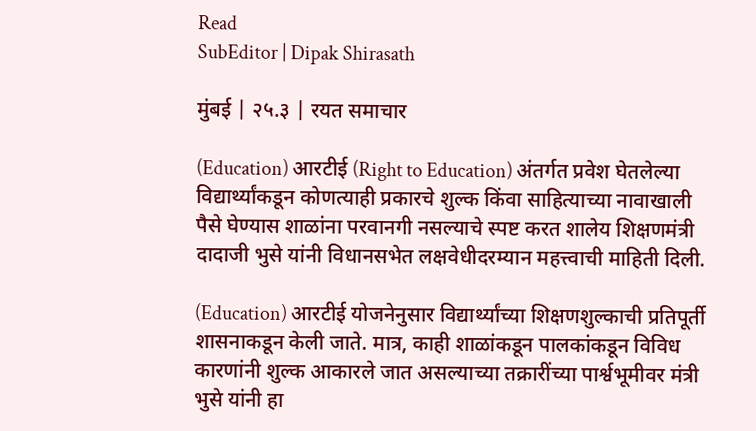Read
SubEditor | Dipak Shirasath

मुंबई | २५.३ | रयत समाचार

(Education) आरटीई (Right to Education) अंतर्गत प्रवेश घेतलेल्या विद्यार्थ्यांकडून कोणत्याही प्रकारचे शुल्क किंवा साहित्याच्या नावाखाली पैसे घेण्यास शाळांना परवानगी नसल्याचे स्पष्ट करत शालेय शिक्षणमंत्री दादाजी भुसे यांनी विधानसभेत लक्षवेधीदरम्यान महत्त्वाची माहिती दिली.

(Education) आरटीई योजनेनुसार विद्यार्थ्यांच्या शिक्षणशुल्काची प्रतिपूर्ती शासनाकडून केली जाते. मात्र, काही शाळांकडून पालकांकडून विविध कारणांनी शुल्क आकारले जात असल्याच्या तक्रारींच्या पार्श्वभूमीवर मंत्री भुसे यांनी हा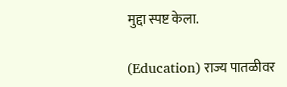मुद्दा स्पष्ट केला.

(Education) राज्य पातळीवर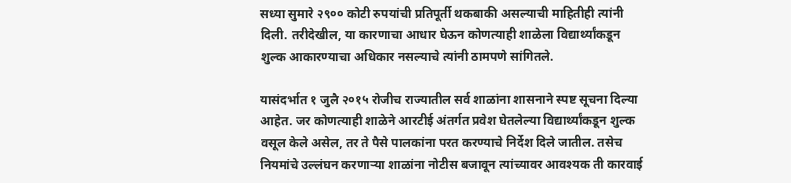सध्या सुमारे २९०० कोटी रुपयांची प्रतिपूर्ती थकबाकी असल्याची माहितीही त्यांनी दिली. तरीदेखील, या कारणाचा आधार घेऊन कोणत्याही शाळेला विद्यार्थ्यांकडून शुल्क आकारण्याचा अधिकार नसल्याचे त्यांनी ठामपणे सांगितले.

यासंदर्भात १ जुलै २०१५ रोजीच राज्यातील सर्व शाळांना शासनाने स्पष्ट सूचना दिल्या आहेत. जर कोणत्याही शाळेने आरटीई अंतर्गत प्रवेश घेतलेल्या विद्यार्थ्यांकडून शुल्क वसूल केले असेल, तर ते पैसे पालकांना परत करण्याचे निर्देश दिले जातील. तसेच नियमांचे उल्लंघन करणाऱ्या शाळांना नोटीस बजावून त्यांच्यावर आवश्यक ती कारवाई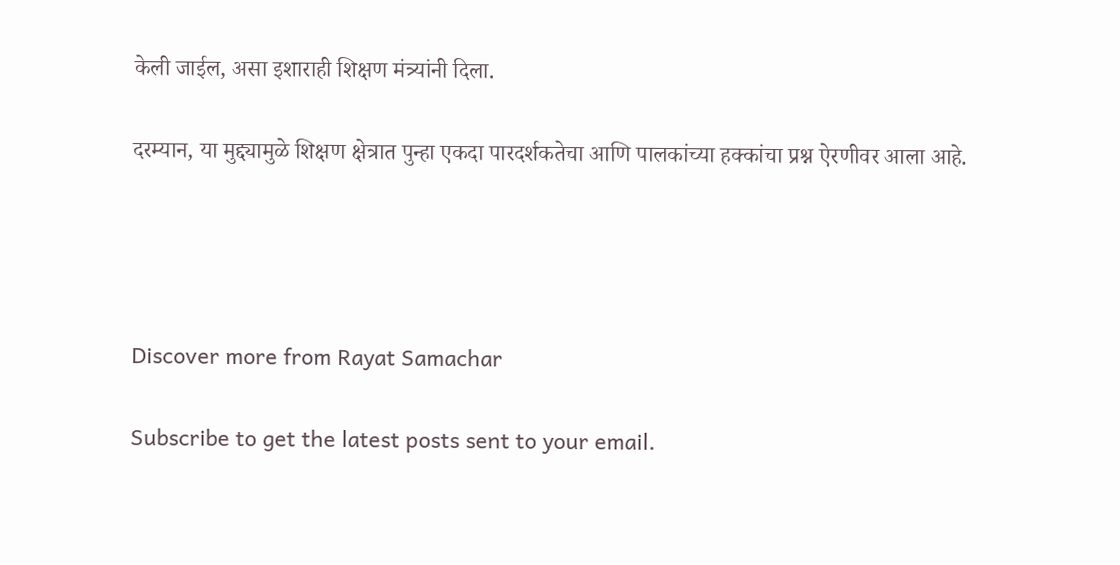केली जाईल, असा इशाराही शिक्षण मंत्र्यांनी दिला.

दरम्यान, या मुद्द्यामुळे शिक्षण क्षेत्रात पुन्हा एकदा पारदर्शकतेचा आणि पालकांच्या हक्कांचा प्रश्न ऐरणीवर आला आहे.




Discover more from Rayat Samachar

Subscribe to get the latest posts sent to your email.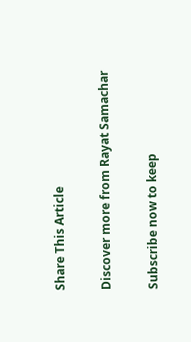Share This Article

Discover more from Rayat Samachar

Subscribe now to keep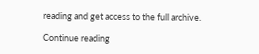reading and get access to the full archive.

Continue reading